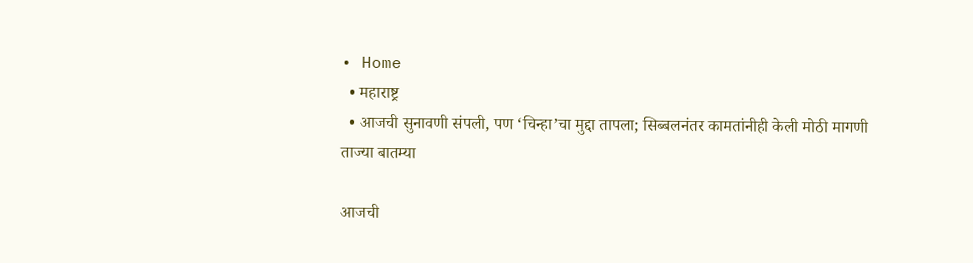• Home
  • महाराष्ट्र
  • आजची सुनावणी संपली, पण ‘चिन्हा’चा मुद्दा तापला; सिब्बलनंतर कामतांनीही केली मोठी मागणी
ताज्या बातम्या

आजची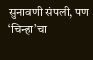सुनावणी संपली, पण ‘चिन्हा’चा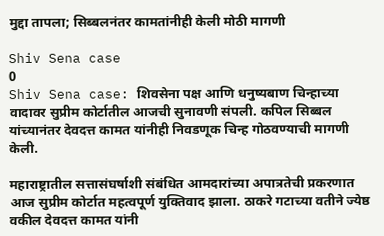मुद्दा तापला; सिब्बलनंतर कामतांनीही केली मोठी मागणी

Shiv Sena case
0
Shiv Sena case: शिवसेना पक्ष आणि धनुष्यबाण चिन्हाच्या वादावर सुप्रीम कोर्टातील आजची सुनावणी संपली. कपिल सिब्बल यांच्यानंतर देवदत्त कामत यांनीही निवडणूक चिन्ह गोठवण्याची मागणी केली.

महाराष्ट्रातील सत्तासंघर्षाशी संबंधित आमदारांच्या अपात्रतेची प्रकरणात आज सुप्रीम कोर्टात महत्वपूर्ण युक्तिवाद झाला. ठाकरे गटाच्या वतीने ज्येष्ठ वकील देवदत्त कामत यांनी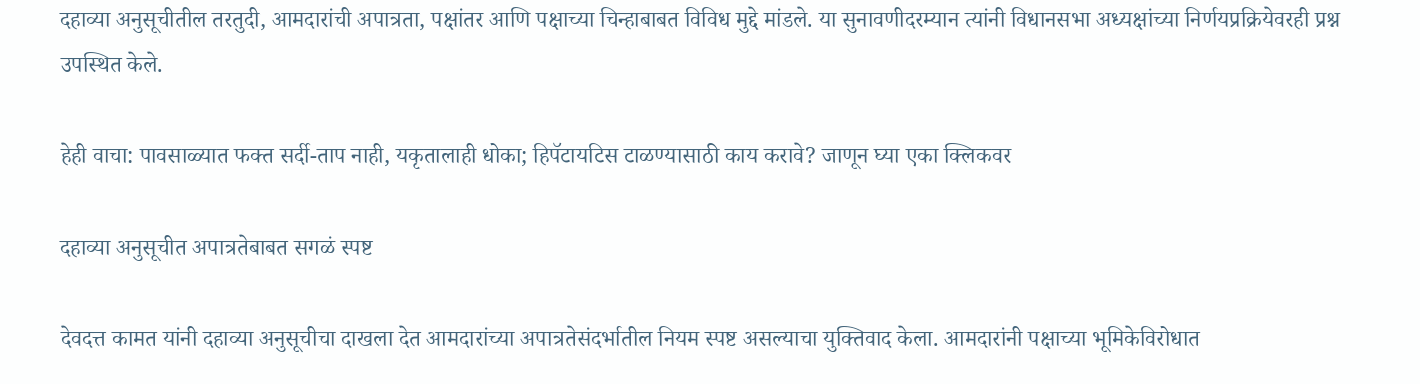दहाव्या अनुसूचीतील तरतुदी, आमदारांची अपात्रता, पक्षांतर आणि पक्षाच्या चिन्हाबाबत विविध मुद्दे मांडले. या सुनावणीदरम्यान त्यांनी विधानसभा अध्यक्षांच्या निर्णयप्रक्रियेवरही प्रश्न उपस्थित केले.

हेही वाचा: पावसाळ्यात फक्त सर्दी-ताप नाही, यकृतालाही धोका; हिपॅटायटिस टाळण्यासाठी काय करावे? जाणून घ्या एका क्लिकवर

दहाव्या अनुसूचीत अपात्रतेबाबत सगळं स्पष्ट

देवदत्त कामत यांनी दहाव्या अनुसूचीचा दाखला देत आमदारांच्या अपात्रतेसंदर्भातील नियम स्पष्ट असल्याचा युक्तिवाद केला. आमदारांनी पक्षाच्या भूमिकेविरोधात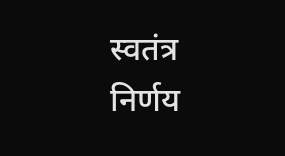स्वतंत्र निर्णय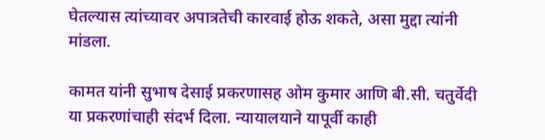घेतल्यास त्यांच्यावर अपात्रतेची कारवाई होऊ शकते, असा मुद्दा त्यांनी मांडला.

कामत यांनी सुभाष देसाई प्रकरणासह ओम कुमार आणि बी.सी. चतुर्वेदी या प्रकरणांचाही संदर्भ दिला. न्यायालयाने यापूर्वी काही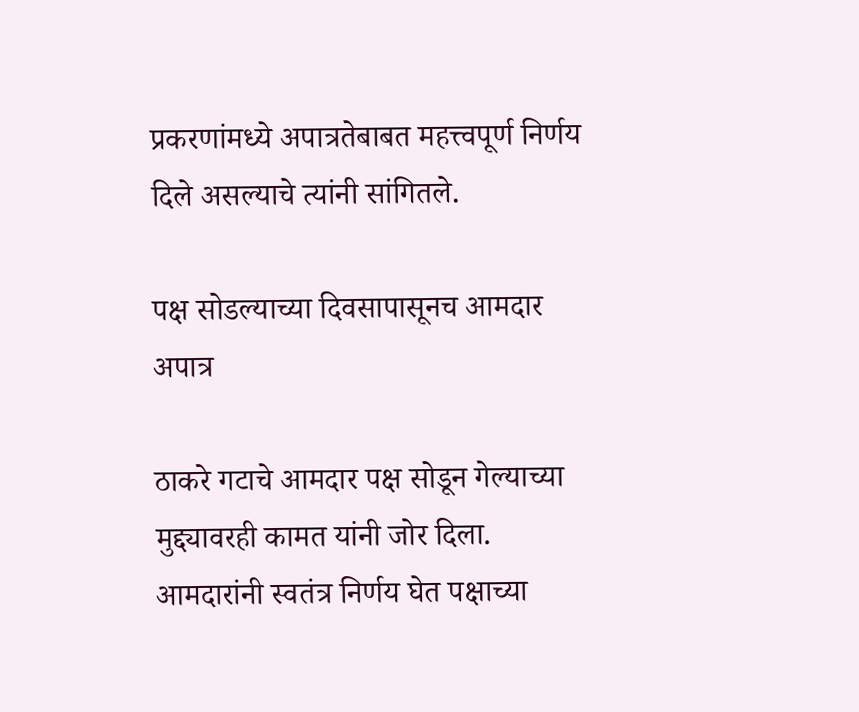प्रकरणांमध्ये अपात्रतेबाबत महत्त्वपूर्ण निर्णय दिले असल्याचे त्यांनी सांगितले.

पक्ष सोडल्याच्या दिवसापासूनच आमदार अपात्र

ठाकरे गटाचे आमदार पक्ष सोडून गेल्याच्या मुद्द्यावरही कामत यांनी जोर दिला. आमदारांनी स्वतंत्र निर्णय घेत पक्षाच्या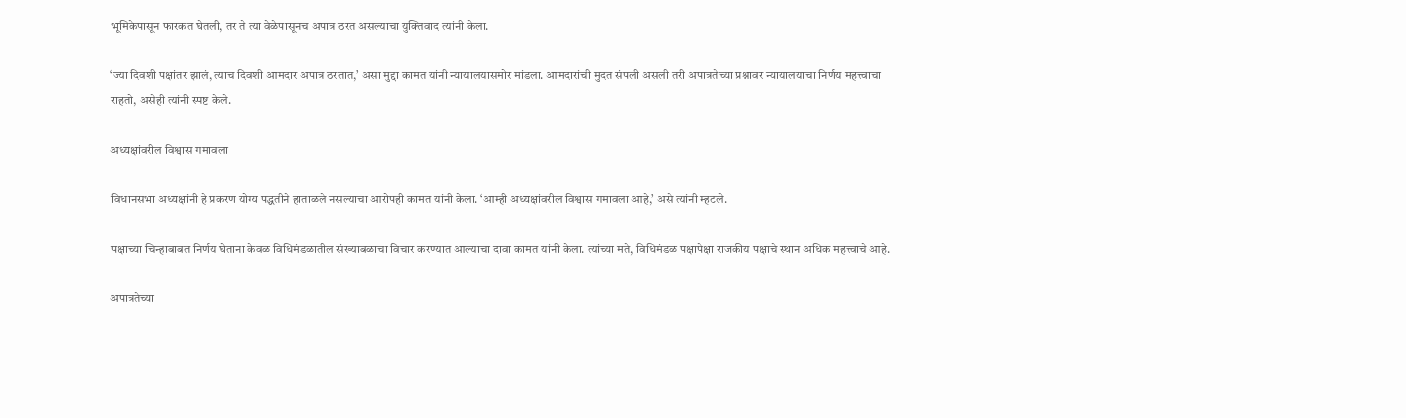भूमिकेपासून फारकत घेतली, तर ते त्या वेळेपासूनच अपात्र ठरत असल्याचा युक्तिवाद त्यांनी केला.

‘ज्या दिवशी पक्षांतर झालं, त्याच दिवशी आमदार अपात्र ठरतात,’ असा मुद्दा कामत यांनी न्यायालयासमोर मांडला. आमदारांची मुदत संपली असली तरी अपात्रतेच्या प्रश्नावर न्यायालयाचा निर्णय महत्त्वाचा राहतो, असेही त्यांनी स्पष्ट केले.

अध्यक्षांवरील विश्वास गमावला

विधानसभा अध्यक्षांनी हे प्रकरण योग्य पद्धतीने हाताळले नसल्याचा आरोपही कामत यांनी केला. ‘आम्ही अध्यक्षांवरील विश्वास गमावला आहे,’ असे त्यांनी म्हटले.

पक्षाच्या चिन्हाबाबत निर्णय घेताना केवळ विधिमंडळातील संख्याबळाचा विचार करण्यात आल्याचा दावा कामत यांनी केला. त्यांच्या मते, विधिमंडळ पक्षापेक्षा राजकीय पक्षाचे स्थान अधिक महत्त्वाचे आहे.

अपात्रतेच्या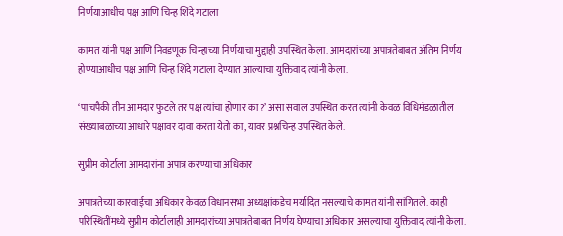निर्णयाआधीच पक्ष आणि चिन्ह शिंदे गटाला

कामत यांनी पक्ष आणि निवडणूक चिन्हाच्या निर्णयाचा मुद्दाही उपस्थित केला. आमदारांच्या अपात्रतेबाबत अंतिम निर्णय होण्याआधीच पक्ष आणि चिन्ह शिंदे गटाला देण्यात आल्याचा युक्तिवाद त्यांनी केला.

‘पाचपैकी तीन आमदार फुटले तर पक्ष त्यांचा होणार का?’ असा सवाल उपस्थित करत त्यांनी केवळ विधिमंडळातील संख्याबळाच्या आधारे पक्षावर दावा करता येतो का, यावर प्रश्नचिन्ह उपस्थित केले.

सुप्रीम कोर्टाला आमदारांना अपात्र करण्याचा अधिकार

अपात्रतेच्या कारवाईचा अधिकार केवळ विधानसभा अध्यक्षांकडेच मर्यादित नसल्याचे कामत यांनी सांगितले. काही परिस्थितींमध्ये सुप्रीम कोर्टालाही आमदारांच्या अपात्रतेबाबत निर्णय घेण्याचा अधिकार असल्याचा युक्तिवाद त्यांनी केला.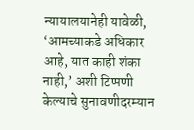न्यायालयानेही यावेळी, ‘आमच्याकडे अधिकार आहे, यात काही शंका नाही,’ अशी टिप्पणी केल्याचे सुनावणीदरम्यान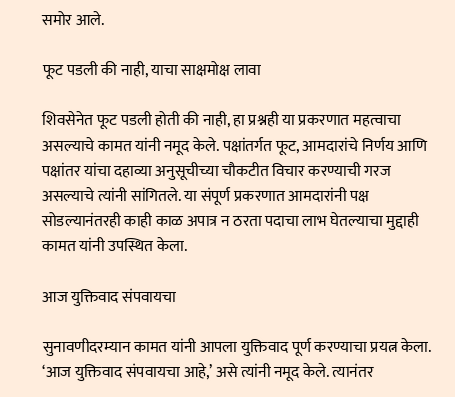समोर आले.

फूट पडली की नाही, याचा साक्षमोक्ष लावा

शिवसेनेत फूट पडली होती की नाही, हा प्रश्नही या प्रकरणात महत्वाचा असल्याचे कामत यांनी नमूद केले. पक्षांतर्गत फूट, आमदारांचे निर्णय आणि पक्षांतर यांचा दहाव्या अनुसूचीच्या चौकटीत विचार करण्याची गरज असल्याचे त्यांनी सांगितले. या संपूर्ण प्रकरणात आमदारांनी पक्ष सोडल्यानंतरही काही काळ अपात्र न ठरता पदाचा लाभ घेतल्याचा मुद्दाही कामत यांनी उपस्थित केला.

आज युक्तिवाद संपवायचा

सुनावणीदरम्यान कामत यांनी आपला युक्तिवाद पूर्ण करण्याचा प्रयत्न केला. ‘आज युक्तिवाद संपवायचा आहे,’ असे त्यांनी नमूद केले. त्यानंतर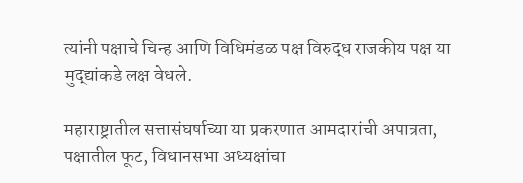त्यांनी पक्षाचे चिन्ह आणि विधिमंडळ पक्ष विरुद्ध राजकीय पक्ष या मुद्द्यांकडे लक्ष वेधले.

महाराष्ट्रातील सत्तासंघर्षाच्या या प्रकरणात आमदारांची अपात्रता, पक्षातील फूट, विधानसभा अध्यक्षांचा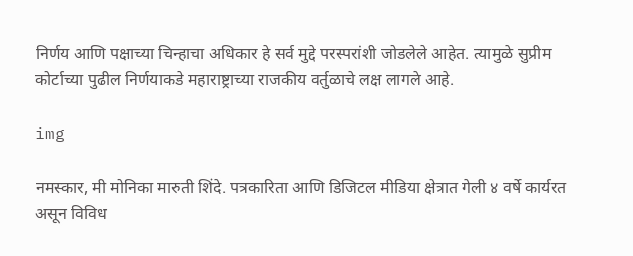निर्णय आणि पक्षाच्या चिन्हाचा अधिकार हे सर्व मुद्दे परस्परांशी जोडलेले आहेत. त्यामुळे सुप्रीम कोर्टाच्या पुढील निर्णयाकडे महाराष्ट्राच्या राजकीय वर्तुळाचे लक्ष लागले आहे.

img

नमस्कार, मी मोनिका मारुती शिंदे. पत्रकारिता आणि डिजिटल मीडिया क्षेत्रात गेली ४ वर्षे कार्यरत असून विविध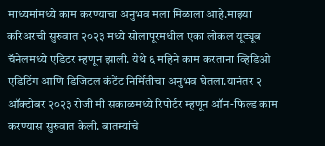माध्यमांमध्ये काम करण्याचा अनुभव मला मिळाला आहे.माझ्या करिअरची सुरुवात २०२३ मध्ये सोलापूरमधील एका लोकल यूट्यूब चॅनेलमध्ये एडिटर म्हणून झाली. येथे ६ महिने काम करताना व्हिडिओ एडिटिंग आणि डिजिटल कंटेंट निर्मितीचा अनुभव घेतला.यानंतर २ ऑक्टोबर २०२३ रोजी मी सकाळमध्ये रिपोर्टर म्हणून ऑन-फिल्ड काम करण्यास सुरुवात केली. बातम्यांचे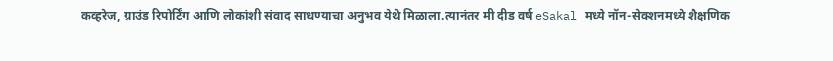कव्हरेज, ग्राउंड रिपोर्टिंग आणि लोकांशी संवाद साधण्याचा अनुभव येथे मिळाला.त्यानंतर मी दीड वर्ष eSakal मध्ये नॉन-सेक्शनमध्ये शैक्षणिक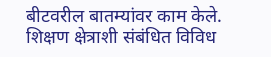बीटवरील बातम्यांवर काम केले. शिक्षण क्षेत्राशी संबंधित विविध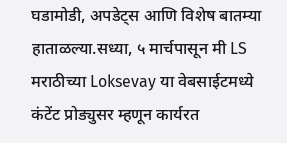घडामोडी, अपडेट्स आणि विशेष बातम्या हाताळल्या.सध्या, ५ मार्चपासून मी LS मराठीच्या Loksevay या वेबसाईटमध्ये कंटेंट प्रोड्युसर म्हणून कार्यरत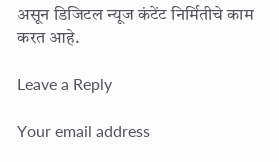असून डिजिटल न्यूज कंटेंट निर्मितीचे काम करत आहे.

Leave a Reply

Your email address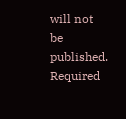will not be published. Required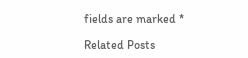fields are marked *

Related Posts